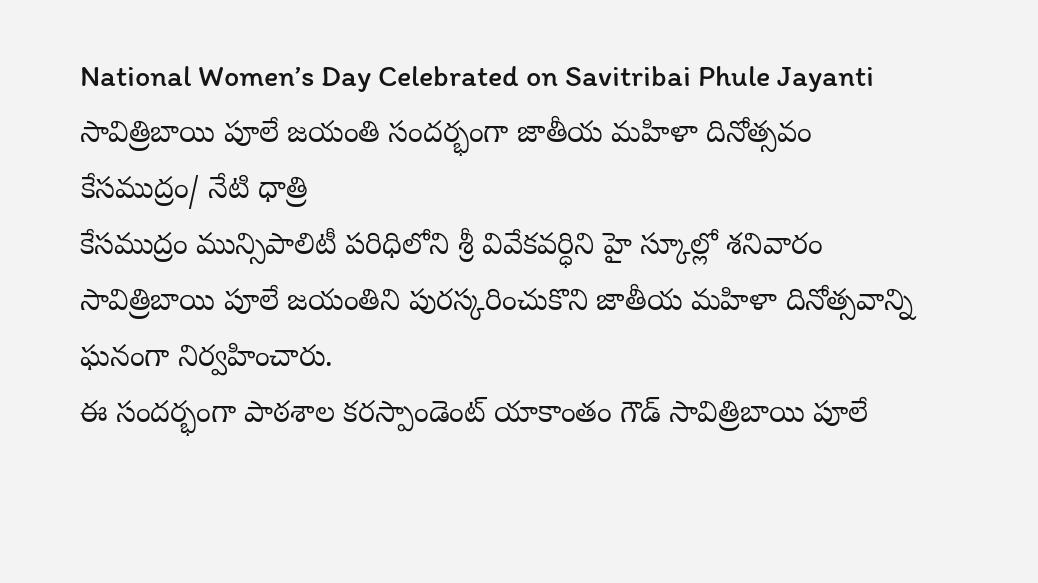National Women’s Day Celebrated on Savitribai Phule Jayanti
సావిత్రిబాయి పూలే జయంతి సందర్భంగా జాతీయ మహిళా దినోత్సవం
కేసముద్రం/ నేటి ధాత్రి
కేసముద్రం మున్సిపాలిటీ పరిధిలోని శ్రీ వివేకవర్ధిని హై స్కూల్లో శనివారం సావిత్రిబాయి పూలే జయంతిని పురస్కరించుకొని జాతీయ మహిళా దినోత్సవాన్ని ఘనంగా నిర్వహించారు.
ఈ సందర్భంగా పాఠశాల కరస్పాండెంట్ యాకాంతం గౌడ్ సావిత్రిబాయి పూలే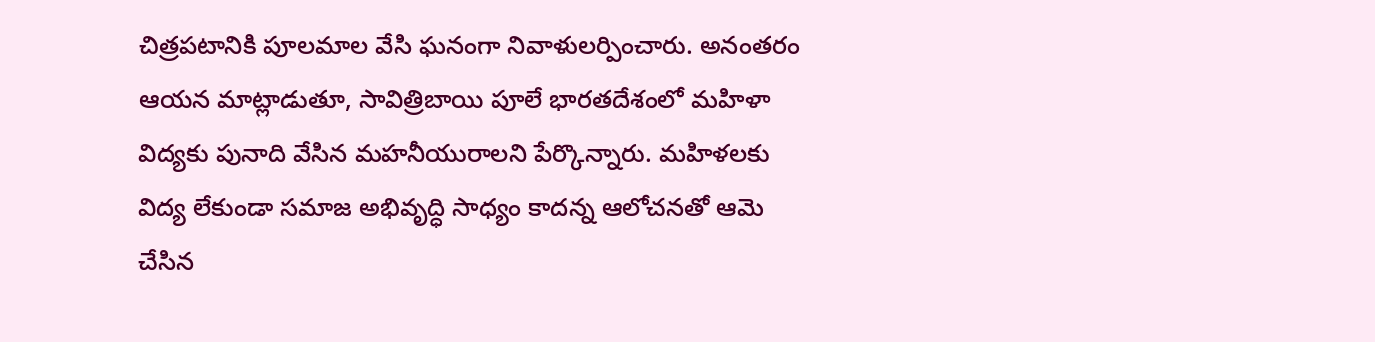చిత్రపటానికి పూలమాల వేసి ఘనంగా నివాళులర్పించారు. అనంతరం ఆయన మాట్లాడుతూ, సావిత్రిబాయి పూలే భారతదేశంలో మహిళా విద్యకు పునాది వేసిన మహనీయురాలని పేర్కొన్నారు. మహిళలకు విద్య లేకుండా సమాజ అభివృద్ధి సాధ్యం కాదన్న ఆలోచనతో ఆమె చేసిన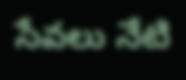సేవలు నేటి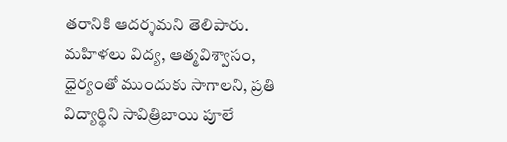తరానికి ఆదర్శమని తెలిపారు.
మహిళలు విద్య, ఆత్మవిశ్వాసం, ధైర్యంతో ముందుకు సాగాలని, ప్రతి విద్యార్థిని సావిత్రిబాయి పూలే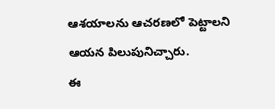ఆశయాలను ఆచరణలో పెట్టాలని ఆయన పిలుపునిచ్చారు.
ఈ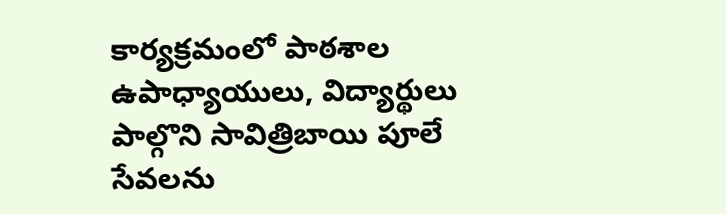కార్యక్రమంలో పాఠశాల ఉపాధ్యాయులు, విద్యార్థులు పాల్గొని సావిత్రిబాయి పూలే సేవలను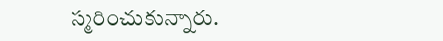స్మరించుకున్నారు.